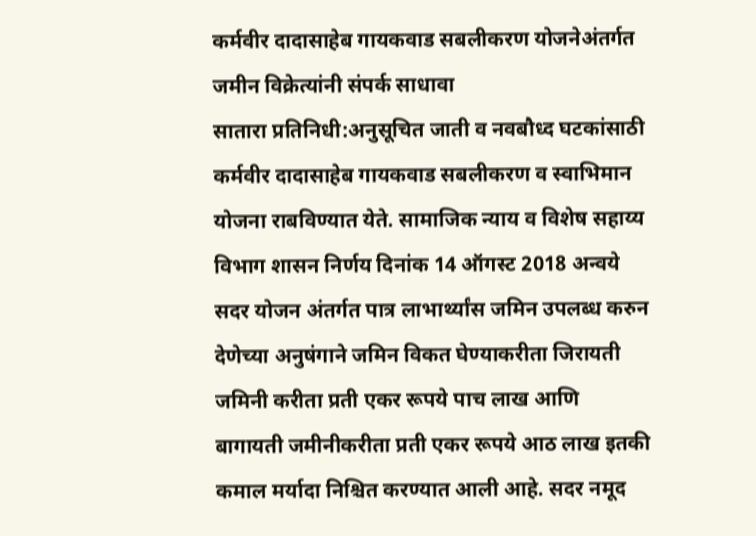कर्मवीर दादासाहेब गायकवाड सबलीकरण योजनेअंतर्गत जमीन विक्रेत्यांनी संपर्क साधावा
सातारा प्रतिनिधी:अनुसूचित जाती व नवबौध्द घटकांसाठी कर्मवीर दादासाहेब गायकवाड सबलीकरण व स्वाभिमान योजना राबविण्यात येते. सामाजिक न्याय व विशेष सहाय्य विभाग शासन निर्णय दिनांक 14 ऑगस्ट 2018 अन्वये सदर योजन अंतर्गत पात्र लाभार्थ्यांस जमिन उपलब्ध करुन देणेच्या अनुषंगाने जमिन विकत घेण्याकरीता जिरायती जमिनी करीता प्रती एकर रूपये पाच लाख आणि बागायती जमीनीकरीता प्रती एकर रूपये आठ लाख इतकी कमाल मर्यादा निश्चित करण्यात आली आहे. सदर नमूद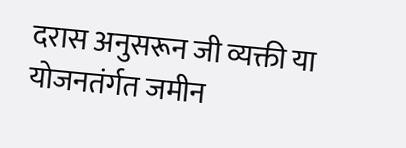दरास अनुसरून जी व्यक्ती या योजनतंर्गत जमीन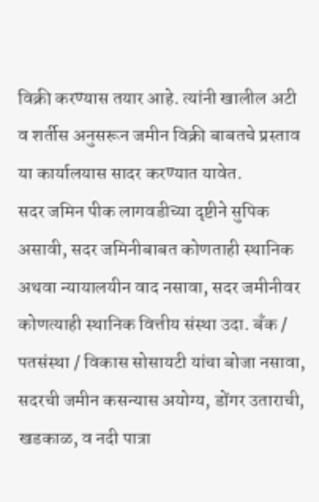विक्री करण्यास तयार आहे. त्यांनी खालील अटी व शर्तीस अनुसरून जमीन विक्री बाबतचे प्रस्ताव या कार्यालयास सादर करण्यात यावेत.
सदर जमिन पीक लागवडीच्या दृष्टीने सुपिक असावी, सदर जमिनीबाबत कोणताही स्थानिक अथवा न्यायालयीन वाद नसावा, सदर जमीनीवर कोणत्याही स्थानिक वित्तीय संस्था उदा. बँक / पतसंस्था / विकास सोसायटी यांचा बोजा नसावा, सदरची जमीन कसन्यास अयोग्य, डोंगर उताराची, खडकाळ, व नदी पात्रा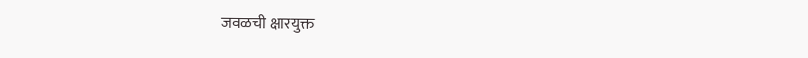जवळची क्षारयुक्त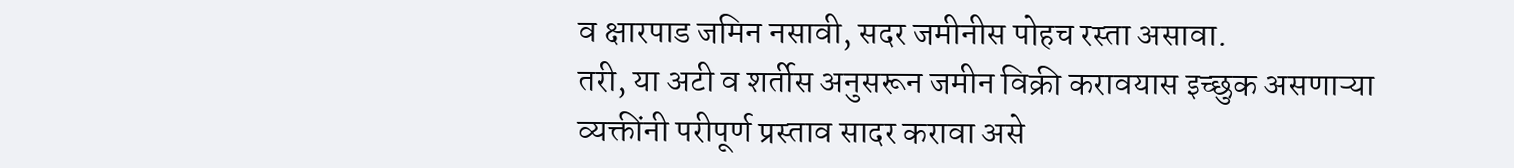व क्षारपाड जमिन नसावी, सदर जमीनीस पोहच रस्ता असावा.
तरी, या अटी व शर्तीस अनुसरून जमीन विक्री करावयास इच्छुक असणाऱ्या व्यक्तींनी परीपूर्ण प्रस्ताव सादर करावा असे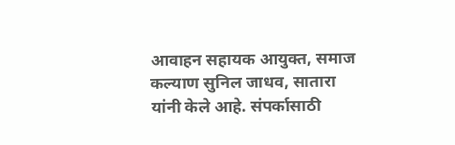आवाहन सहायक आयुक्त, समाज कल्याण सुनिल जाधव, सातारा यांनी केले आहे. संपर्कासाठी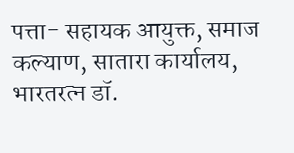पत्ता- सहायक आयुक्त, समाज कल्याण, सातारा कार्यालय, भारतरत्न डॉ.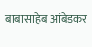बाबासाहेब आंबेडकर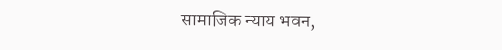सामाजिक न्याय भवन,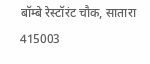बॉम्बे रेस्टॉरंट चौक, सातारा 415003